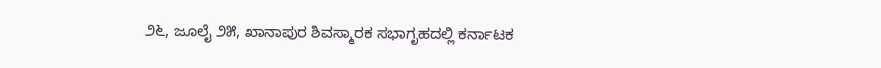೨೬, ಜೂಲೈ ೨೫, ಖಾನಾಪುರ ಶಿವಸ್ಮಾರಕ ಸಭಾಗೃಹದಲ್ಲಿ ಕರ್ನಾಟಕ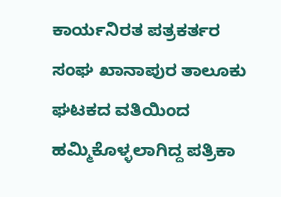ಕಾರ್ಯನಿರತ ಪತ್ರಕರ್ತರ ಸಂಘ ಖಾನಾಪುರ ತಾಲೂಕು ಘಟಕದ ವತಿಯಿಂದ ಹಮ್ಮಿಕೊಳ್ಳಲಾಗಿದ್ದ ಪತ್ರಿಕಾ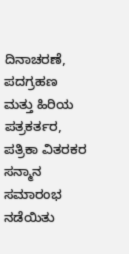ದಿನಾಚರಣೆ, ಪದಗ್ರಹಣ ಮತ್ತು ಹಿರಿಯ ಪತ್ರಕರ್ತರ, ಪತ್ರಿಕಾ ವಿತರಕರ ಸನ್ಮಾನ ಸಮಾರಂಭ ನಡೆಯಿತು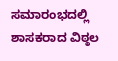ಸಮಾರಂಭದಲ್ಲಿ ಶಾಸಕರಾದ ವಿಠ್ಠಲ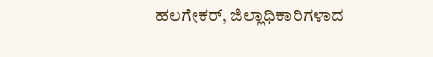ಹಲಗೇಕರ್, ಜಿಲ್ಲಾಧಿಕಾರಿಗಳಾದ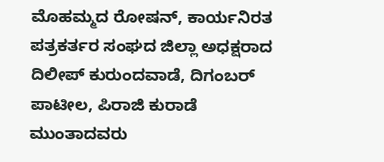ಮೊಹಮ್ಮದ ರೋಷನ್, ಕಾರ್ಯನಿರತ ಪತ್ರಕರ್ತರ ಸಂಘದ ಜಿಲ್ಲಾ ಅಧಕ್ಷರಾದ ದಿಲೀಪ್ ಕುರುಂದವಾಡೆ, ದಿಗಂಬರ್ ಪಾಟೀಲ, ಪಿರಾಜಿ ಕುರಾಡೆ ಮುಂತಾದವರು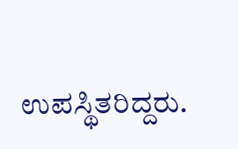ಉಪಸ್ಥಿತರಿದ್ದರು.